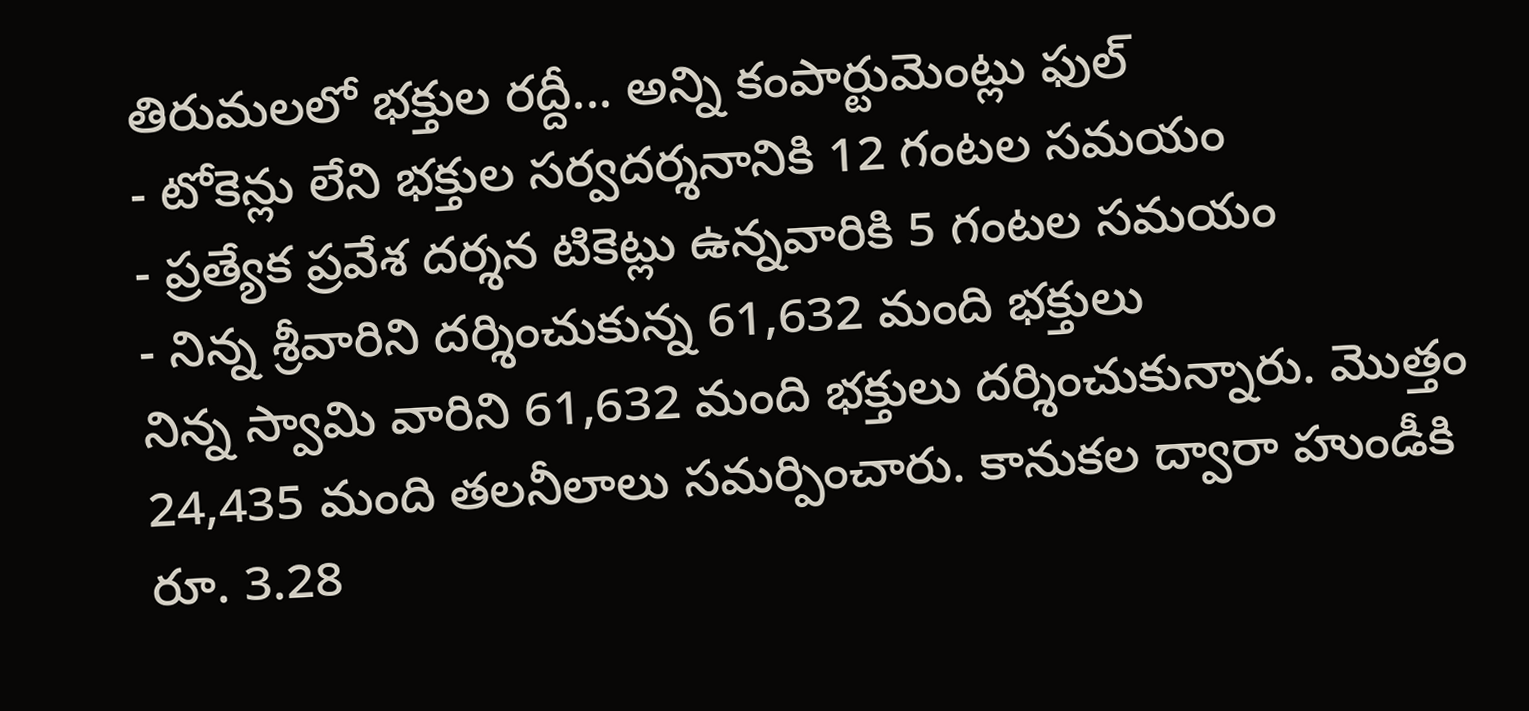తిరుమలలో భక్తుల రద్దీ... అన్ని కంపార్టుమెంట్లు ఫుల్
- టోకెన్లు లేని భక్తుల సర్వదర్శనానికి 12 గంటల సమయం
- ప్రత్యేక ప్రవేశ దర్శన టికెట్లు ఉన్నవారికి 5 గంటల సమయం
- నిన్న శ్రీవారిని దర్శించుకున్న 61,632 మంది భక్తులు
నిన్న స్వామి వారిని 61,632 మంది భక్తులు దర్శించుకున్నారు. మొత్తం 24,435 మంది తలనీలాలు సమర్పించారు. కానుకల ద్వారా హుండీకి రూ. 3.28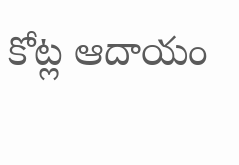కోట్ల ఆదాయం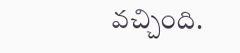వచ్చింది.